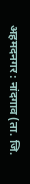अहमदनगर : नांदगाव (ता. जि.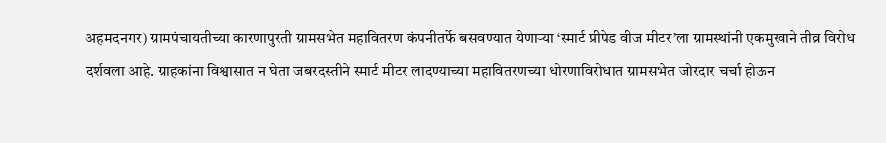अहमदनगर) ग्रामपंचायतीच्या कारणापुरती ग्रामसभेत महावितरण कंपनीतर्फे बसवण्यात येणाऱ्या ‘स्मार्ट प्रीपेड वीज मीटर’ला ग्रामस्थांनी एकमुखाने तीव्र विरोध दर्शवला आहे. ग्राहकांना विश्वासात न घेता जबरदस्तीने स्मार्ट मीटर लादण्याच्या महावितरणच्या धोरणाविरोधात ग्रामसभेत जोरदार चर्चा होऊन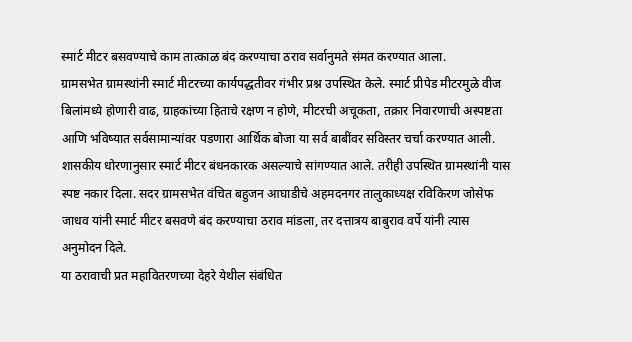स्मार्ट मीटर बसवण्याचे काम तात्काळ बंद करण्याचा ठराव सर्वानुमते संमत करण्यात आला.
ग्रामसभेत ग्रामस्थांनी स्मार्ट मीटरच्या कार्यपद्धतीवर गंभीर प्रश्न उपस्थित केले. स्मार्ट प्रीपेड मीटरमुळे वीज बिलांमध्ये होणारी वाढ, ग्राहकांच्या हिताचे रक्षण न होणे, मीटरची अचूकता, तक्रार निवारणाची अस्पष्टता आणि भविष्यात सर्वसामान्यांवर पडणारा आर्थिक बोजा या सर्व बाबींवर सविस्तर चर्चा करण्यात आली.
शासकीय धोरणानुसार स्मार्ट मीटर बंधनकारक असल्याचे सांगण्यात आले. तरीही उपस्थित ग्रामस्थांनी यास स्पष्ट नकार दिला. सदर ग्रामसभेत वंचित बहुजन आघाडीचे अहमदनगर तालुकाध्यक्ष रविकिरण जोसेफ जाधव यांनी स्मार्ट मीटर बसवणे बंद करण्याचा ठराव मांडला, तर दत्तात्रय बाबुराव वर्पे यांनी त्यास अनुमोदन दिले.
या ठरावाची प्रत महावितरणच्या देहरे येथील संबंधित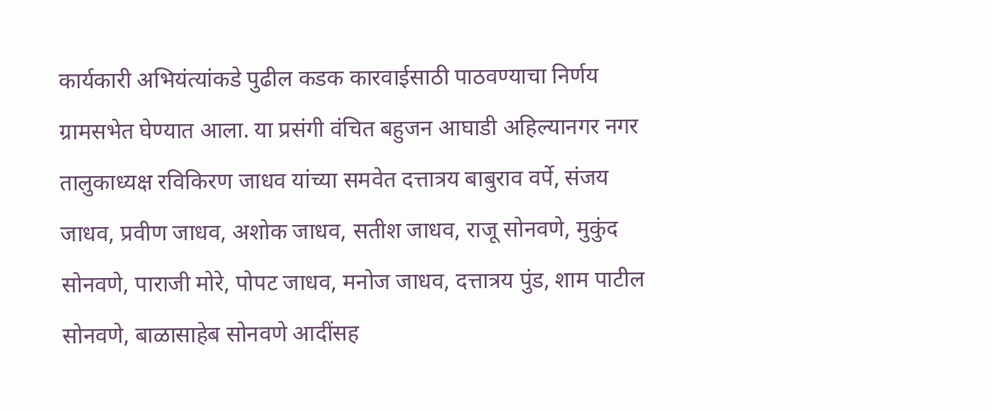कार्यकारी अभियंत्यांकडे पुढील कडक कारवाईसाठी पाठवण्याचा निर्णय ग्रामसभेत घेण्यात आला. या प्रसंगी वंचित बहुजन आघाडी अहिल्यानगर नगर तालुकाध्यक्ष रविकिरण जाधव यांच्या समवेत दत्तात्रय बाबुराव वर्पे, संजय जाधव, प्रवीण जाधव, अशोक जाधव, सतीश जाधव, राजू सोनवणे, मुकुंद सोनवणे, पाराजी मोरे, पोपट जाधव, मनोज जाधव, दत्तात्रय पुंड, शाम पाटील सोनवणे, बाळासाहेब सोनवणे आदींसह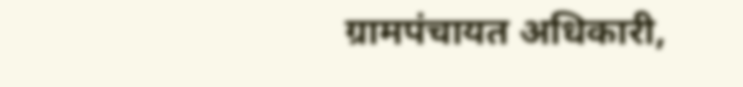ग्रामपंचायत अधिकारी,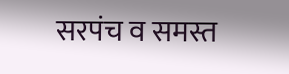सरपंच व समस्त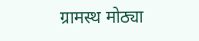ग्रामस्थ मोठ्या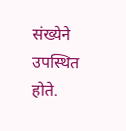संख्येने उपस्थित होते.